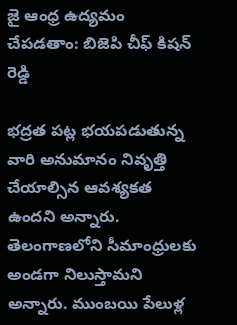జై ఆంధ్ర ఉద్యమం చేపడతాం: బిజెపి చీఫ్ కిషన్ రెడ్డి

భద్రత పట్ల భయపడుతున్న వారి అనుమానం నివృత్తి చేయాల్సిన ఆవశ్యకత ఉందని అన్నారు. తెలంగాణలోని సీమాంధ్రులకు అండగా నిలుస్తామని అన్నారు. ముంబయి పేలుళ్ల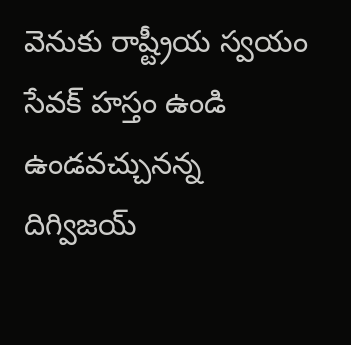వెనుకు రాష్ట్రీయ స్వయం సేవక్ హస్తం ఉండి ఉండవచ్చునన్న దిగ్విజయ్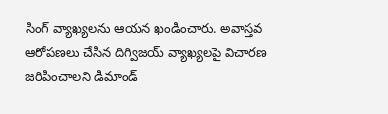సింగ్ వ్యాఖ్యలను ఆయన ఖండించారు. అవాస్తవ ఆరోపణలు చేసిన దిగ్విజయ్ వ్యాఖ్యలపై విచారణ జరిపించాలని డిమాండ్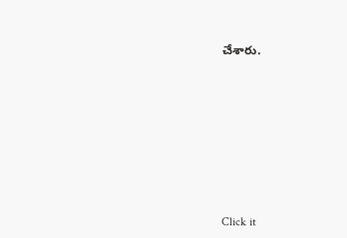చేశారు.












Click it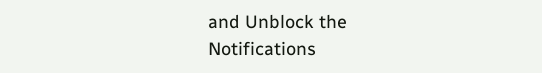and Unblock the Notifications